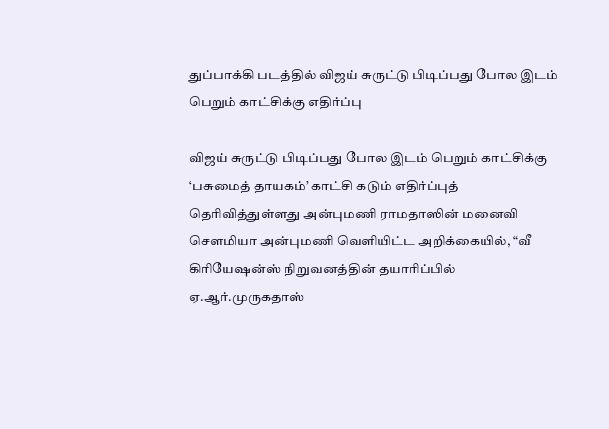துப்பாக்கி படத்தில் விஜய் சுருட்டு பிடிப்பது போல இடம்
பெறும் காட்சிக்கு எதிர்ப்பு

விஜய் சுருட்டு பிடிப்பது போல இடம் பெறும் காட்சிக்கு ‘பசுமைத் தாயகம்’ காட்சி கடும் எதிர்ப்புத் தெரிவித்துள்ளது அன்புமணி ராமதாஸின் மனைவி செளமியா அன்புமணி வெளியிட்ட அறிக்கையில், “வீ கிரியேஷன்ஸ் நிறுவனத்தின் தயாரிப்பில் ஏ.ஆர்.முருகதாஸ்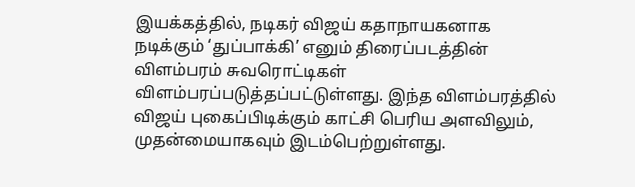இயக்கத்தில், நடிகர் விஜய் கதாநாயகனாக நடிக்கும் ‘துப்பாக்கி’ எனும் திரைப்படத்தின் விளம்பரம் சுவரொட்டிகள் விளம்பரப்படுத்தப்பட்டுள்ளது. இந்த விளம்பரத்தில் விஜய் புகைப்பிடிக்கும் காட்சி பெரிய அளவிலும், முதன்மையாகவும் இடம்பெற்றுள்ளது.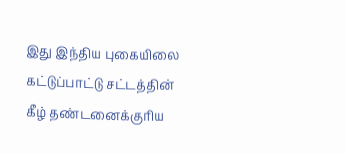இது இந்திய புகையிலை கட்டுப்பாட்டு சட்டத்தின் கீழ் தண்டனைக்குரிய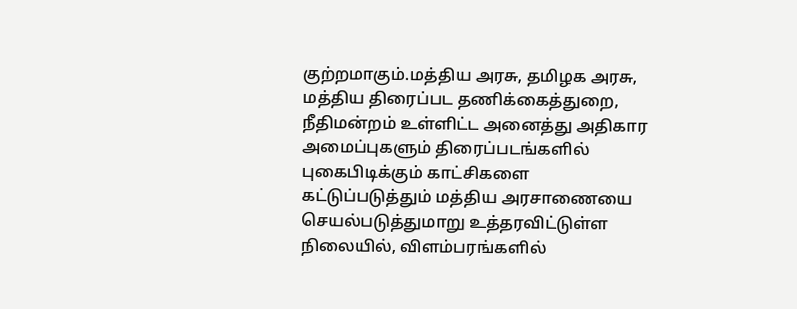குற்றமாகும்.மத்திய அரசு, தமிழக அரசு, மத்திய திரைப்பட தணிக்கைத்துறை, நீதிமன்றம் உள்ளிட்ட அனைத்து அதிகார அமைப்புகளும் திரைப்படங்களில் புகைபிடிக்கும் காட்சிகளை கட்டுப்படுத்தும் மத்திய அரசாணையை செயல்படுத்துமாறு உத்தரவிட்டுள்ள நிலையில், விளம்பரங்களில்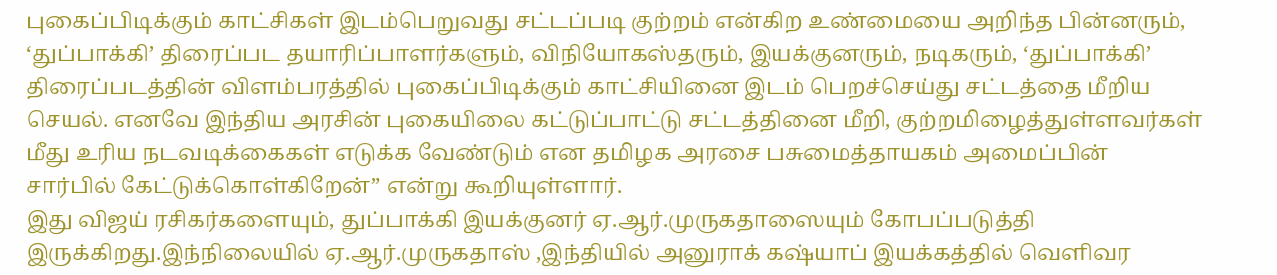புகைப்பிடிக்கும் காட்சிகள் இடம்பெறுவது சட்டப்படி குற்றம் என்கிற உண்மையை அறிந்த பின்னரும், ‘துப்பாக்கி’ திரைப்பட தயாரிப்பாளர்களும், விநியோகஸ்தரும், இயக்குனரும், நடிகரும், ‘துப்பாக்கி’ திரைப்படத்தின் விளம்பரத்தில் புகைப்பிடிக்கும் காட்சியினை இடம் பெறச்செய்து சட்டத்தை மீறிய செயல். எனவே இந்திய அரசின் புகையிலை கட்டுப்பாட்டு சட்டத்தினை மீறி, குற்றமிழைத்துள்ளவர்கள் மீது உரிய நடவடிக்கைகள் எடுக்க வேண்டும் என தமிழக அரசை பசுமைத்தாயகம் அமைப்பின் சார்பில் கேட்டுக்கொள்கிறேன்” என்று கூறியுள்ளார்.
இது விஜய் ரசிகர்களையும், துப்பாக்கி இயக்குனர் ஏ.ஆர்.முருகதாஸையும் கோபப்படுத்தி இருக்கிறது.இந்நிலையில் ஏ.ஆர்.முருகதாஸ் ,இந்தியில் அனுராக் கஷ்யாப் இயக்கத்தில் வெளிவர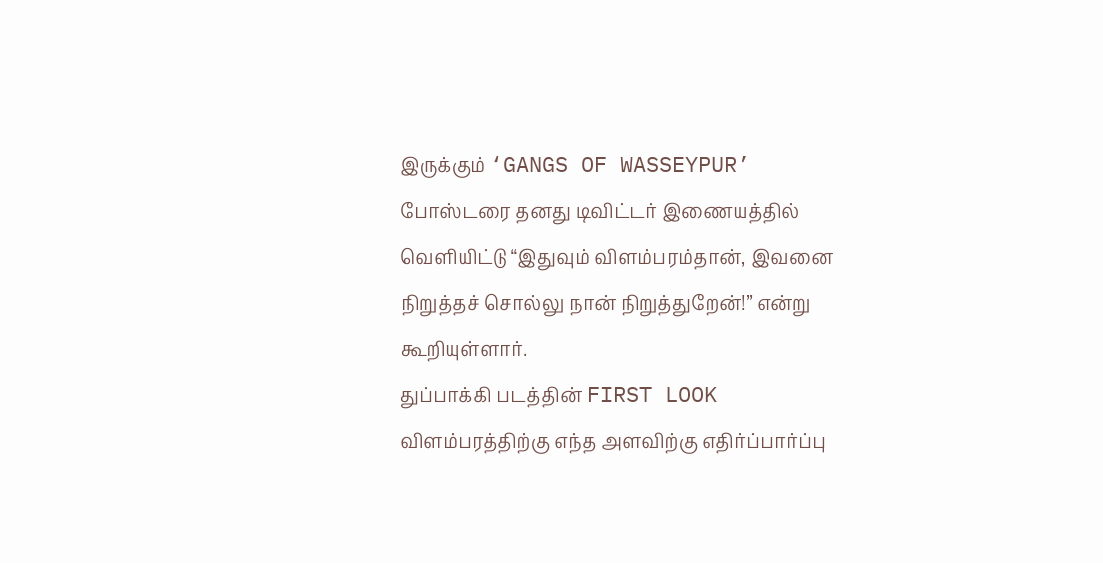இருக்கும் ‘GANGS OF WASSEYPUR’ போஸ்டரை தனது டிவிட்டர் இணையத்தில் வெளியிட்டு “இதுவும் விளம்பரம்தான், இவனை நிறுத்தச் சொல்லு நான் நிறுத்துறேன்!” என்று கூறியுள்ளார்.
துப்பாக்கி படத்தின் FIRST LOOK விளம்பரத்திற்கு எந்த அளவிற்கு எதிர்ப்பார்ப்பு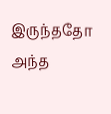இருந்ததோ அந்த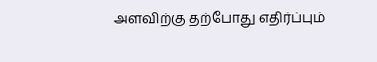அளவிற்கு தற்போது எதிர்ப்பும்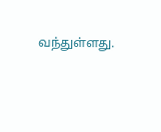வந்துள்ளது.